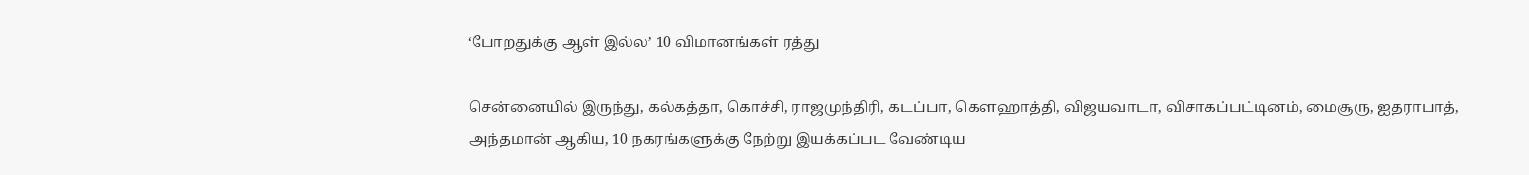‘போறதுக்கு ஆள் இல்ல’ 10 விமானங்கள் ரத்து

சென்னையில் இருந்து, கல்கத்தா, கொச்சி, ராஜமுந்திரி, கடப்பா, கௌஹாத்தி, விஜயவாடா, விசாகப்பட்டினம், மைசூரு, ஐதராபாத், அந்தமான் ஆகிய, 10 நகரங்களுக்கு நேற்று இயக்கப்பட வேண்டிய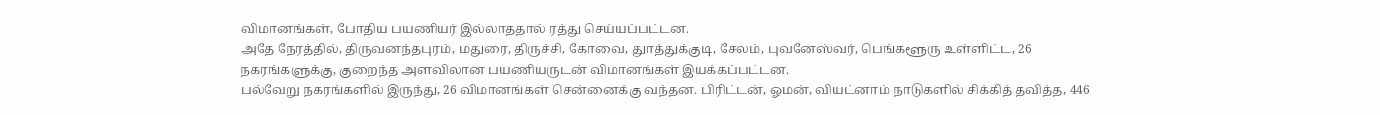விமானங்கள், போதிய பயணியர் இல்லாததால் ரத்து செய்யப்பட்டன.
அதே நேரத்தில், திருவனந்தபுரம், மதுரை, திருச்சி, கோவை, துாத்துக்குடி, சேலம், புவனேஸ்வர், பெங்களூரு உள்ளிட்ட, 26 நகரங்களுக்கு, குறைந்த அளவிலான பயணியருடன் விமானங்கள் இயக்கப்பட்டன.
பல்வேறு நகரங்களில் இருந்து, 26 விமானங்கள் சென்னைக்கு வந்தன. பிரிட்டன், ஓமன், வியட்னாம் நாடுகளில் சிக்கித் தவித்த, 446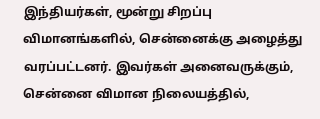இந்தியர்கள், மூன்று சிறப்பு விமானங்களில், சென்னைக்கு அழைத்து வரப்பட்டனர். இவர்கள் அனைவருக்கும், சென்னை விமான நிலையத்தில்,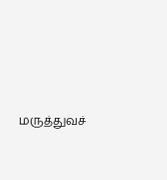மருத்துவச்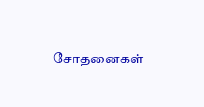சோதனைகள்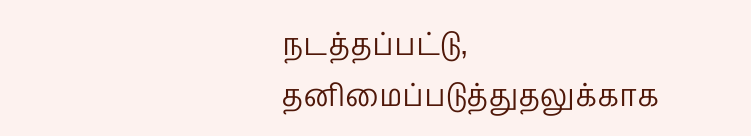நடத்தப்பட்டு, தனிமைப்படுத்துதலுக்காக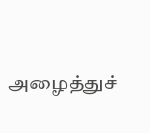அழைத்துச்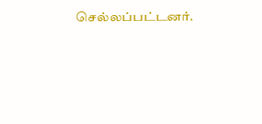செல்லப்பட்டனர்.